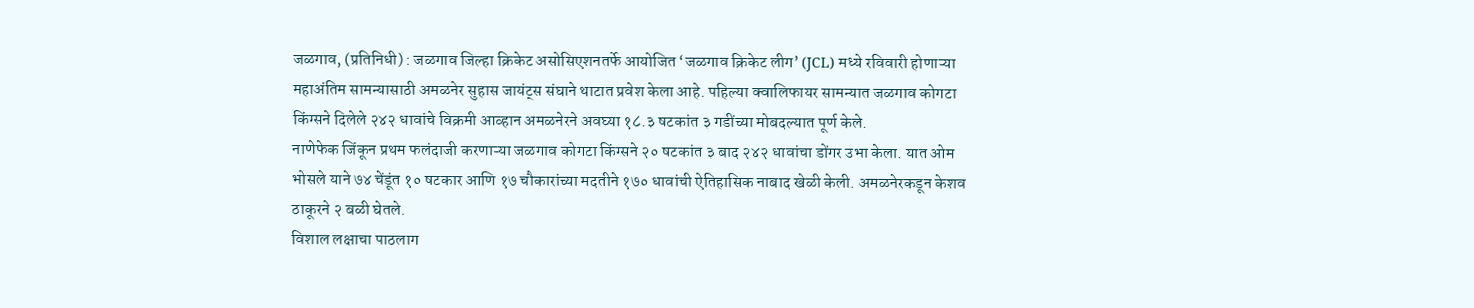जळगाव, (प्रतिनिधी) : जळगाव जिल्हा क्रिकेट असोसिएशनतर्फे आयोजित ‘जळगाव क्रिकेट लीग’ (JCL) मध्ये रविवारी होणाऱ्या महाअंतिम सामन्यासाठी अमळनेर सुहास जायंट्स संघाने थाटात प्रवेश केला आहे. पहिल्या क्वालिफायर सामन्यात जळगाव कोगटा किंग्सने दिलेले २४२ धावांचे विक्रमी आव्हान अमळनेरने अवघ्या १८.३ षटकांत ३ गडींच्या मोबदल्यात पूर्ण केले.
नाणेफेक जिंकून प्रथम फलंदाजी करणाऱ्या जळगाव कोगटा किंग्सने २० षटकांत ३ बाद २४२ धावांचा डोंगर उभा केला. यात ओम भोसले याने ७४ चेंडूंत १० षटकार आणि १७ चौकारांच्या मदतीने १७० धावांची ऐतिहासिक नाबाद खेळी केली. अमळनेरकडून केशव ठाकूरने २ बळी घेतले.
विशाल लक्षाचा पाठलाग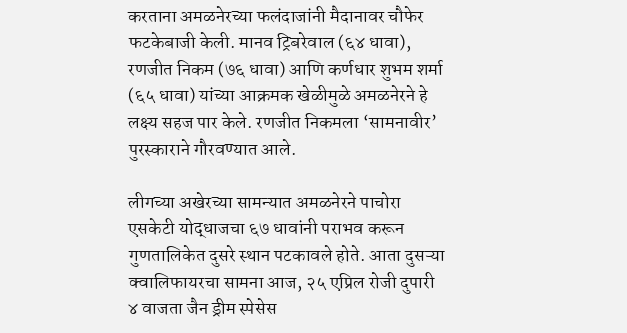करताना अमळनेरच्या फलंदाजांनी मैदानावर चौफेर फटकेबाजी केली. मानव ट्रिबरेवाल (६४ धावा), रणजीत निकम (७६ धावा) आणि कर्णधार शुभम शर्मा (६५ धावा) यांच्या आक्रमक खेळीमुळे अमळनेरने हे लक्ष्य सहज पार केले. रणजीत निकमला ‘सामनावीर’ पुरस्काराने गौरवण्यात आले.

लीगच्या अखेरच्या सामन्यात अमळनेरने पाचोरा एसकेटी योद्धाजचा ६७ धावांनी पराभव करून गुणतालिकेत दुसरे स्थान पटकावले होते. आता दुसऱ्या क्वालिफायरचा सामना आज, २५ एप्रिल रोजी दुपारी ४ वाजता जैन ड्रीम स्पेसेस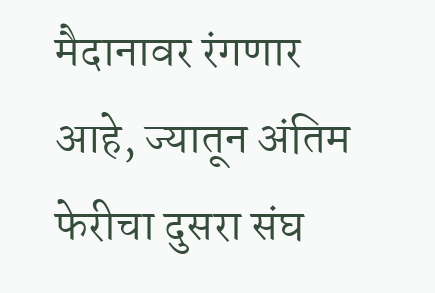मैदानावर रंगणार आहे, ज्यातून अंतिम फेरीचा दुसरा संघ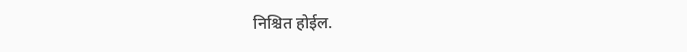निश्चित होईल.